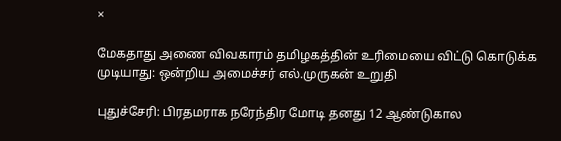×

மேகதாது அணை விவகாரம் தமிழகத்தின் உரிமையை விட்டு கொடுக்க முடியாது: ஒன்றிய அமைச்சர் எல்.முருகன் உறுதி

புதுச்சேரி: பிரதமராக நரேந்திர மோடி தனது 12 ஆண்டுகால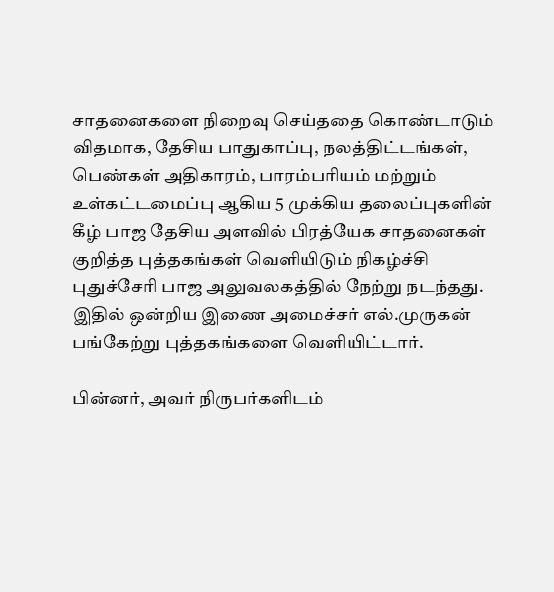சாதனைகளை நிறைவு செய்ததை கொண்டாடும் விதமாக, தேசிய பாதுகாப்பு, நலத்திட்டங்கள், பெண்கள் அதிகாரம், பாரம்பரியம் மற்றும் உள்கட்டமைப்பு ஆகிய 5 முக்கிய தலைப்புகளின் கீழ் பாஜ தேசிய அளவில் பிரத்யேக சாதனைகள் குறித்த புத்தகங்கள் வெளியிடும் நிகழ்ச்சி புதுச்சேரி பாஜ அலுவலகத்தில் நேற்று நடந்தது. இதில் ஒன்றிய இணை அமைச்சர் எல்.முருகன் பங்கேற்று புத்தகங்களை வெளியிட்டார்.

பின்னர், அவர் நிருபர்களிடம்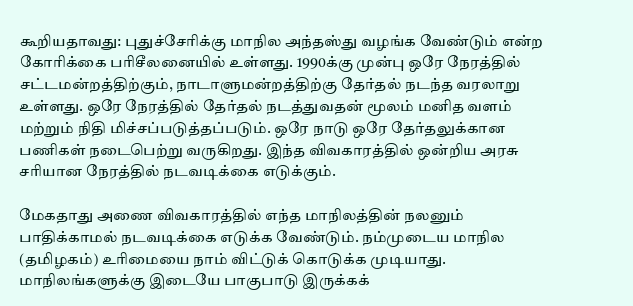கூறியதாவது: புதுச்சேரிக்கு மாநில அந்தஸ்து வழங்க வேண்டும் என்ற கோரிக்கை பரிசீலனையில் உள்ளது. 1990க்கு முன்பு ஒரே நேரத்தில் சட்டமன்றத்திற்கும், நாடாளுமன்றத்திற்கு தேர்தல் நடந்த வரலாறு உள்ளது. ஒரே நேரத்தில் தேர்தல் நடத்துவதன் மூலம் மனித வளம் மற்றும் நிதி மிச்சப்படுத்தப்படும். ஒரே நாடு ஒரே தேர்தலுக்கான பணிகள் நடைபெற்று வருகிறது. இந்த விவகாரத்தில் ஒன்றிய அரசு சரியான நேரத்தில் நடவடிக்கை எடுக்கும்.

மேகதாது அணை விவகாரத்தில் எந்த மாநிலத்தின் நலனும் பாதிக்காமல் நடவடிக்கை எடுக்க வேண்டும். நம்முடைய மாநில (தமிழகம்) உரிமையை நாம் விட்டுக் கொடுக்க முடியாது. மாநிலங்களுக்கு இடையே பாகுபாடு இருக்கக்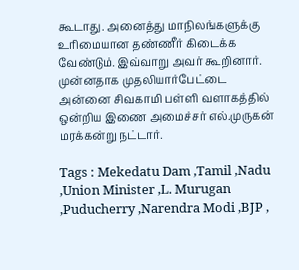கூடாது. அனைத்து மாநிலங்களுக்கு உரிமையான தண்ணீர் கிடைக்க வேண்டும். இவ்வாறு அவர் கூறினார். முன்னதாக முதலியார்பேட்டை அன்னை சிவகாமி பள்ளி வளாகத்தில் ஒன்றிய இணை அமைச்சர் எல்.முருகன் மரக்கன்று நட்டார்.

Tags : Mekedatu Dam ,Tamil ,Nadu ,Union Minister ,L. Murugan ,Puducherry ,Narendra Modi ,BJP ,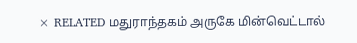× RELATED மதுராந்தகம் அருகே மின்வெட்டால்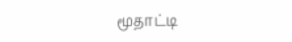மூதாட்டி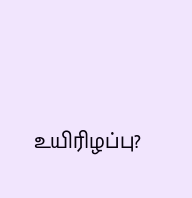உயிரிழப்பு?